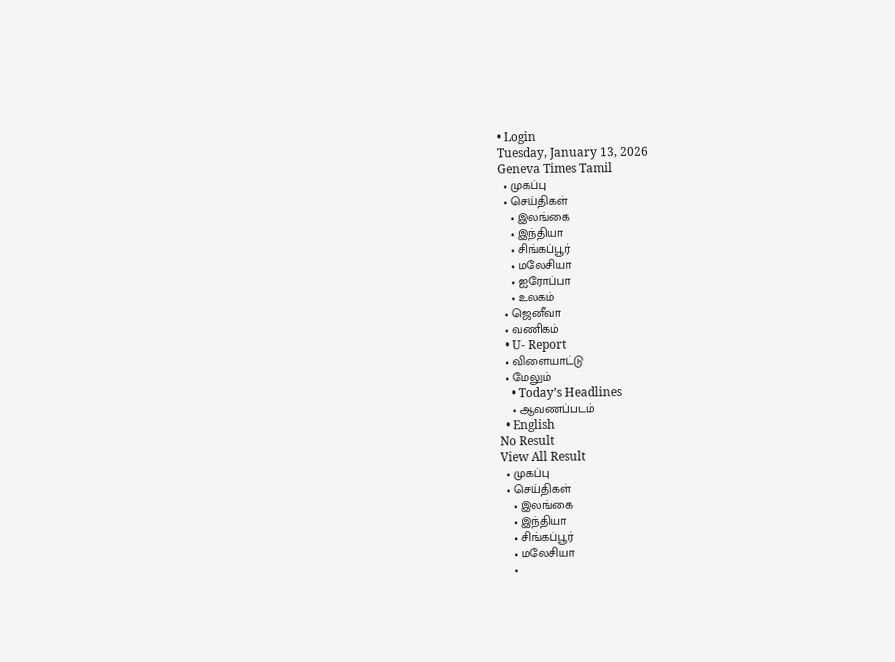• Login
Tuesday, January 13, 2026
Geneva Times Tamil
  • முகப்பு
  • செய்திகள்
    • இலங்கை
    • இந்தியா
    • சிங்கப்பூர்
    • மலேசியா
    • ஐரோப்பா
    • உலகம்
  • ஜெனீவா
  • வணிகம்
  • U- Report
  • விளையாட்டு
  • மேலும்
    • Today’s Headlines
    • ஆவணப்படம்
  • English
No Result
View All Result
  • முகப்பு
  • செய்திகள்
    • இலங்கை
    • இந்தியா
    • சிங்கப்பூர்
    • மலேசியா
    •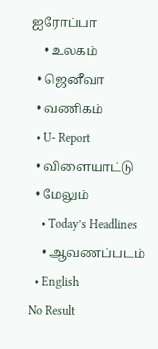ஐரோப்பா
    • உலகம்
  • ஜெனீவா
  • வணிகம்
  • U- Report
  • விளையாட்டு
  • மேலும்
    • Today’s Headlines
    • ஆவணப்படம்
  • English
No Result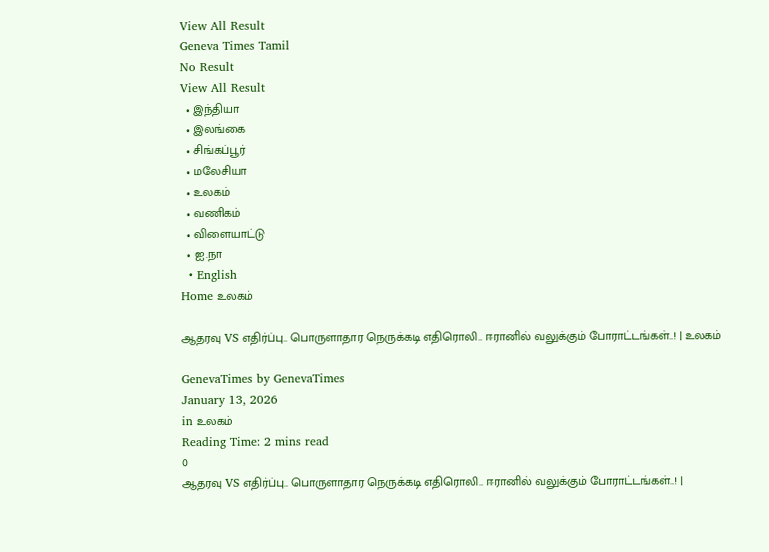View All Result
Geneva Times Tamil
No Result
View All Result
  • இந்தியா
  • இலங்கை
  • சிங்கப்பூர்
  • மலேசியா
  • உலகம்
  • வணிகம்
  • விளையாட்டு
  • ஐ.நா
  • English
Home உலகம்

ஆதரவு VS எதிர்ப்பு.. பொருளாதார நெருக்கடி எதிரொலி.. ஈரானில் வலுக்கும் போராட்டங்கள்..! | உலகம்

GenevaTimes by GenevaTimes
January 13, 2026
in உலகம்
Reading Time: 2 mins read
0
ஆதரவு VS எதிர்ப்பு.. பொருளாதார நெருக்கடி எதிரொலி.. ஈரானில் வலுக்கும் போராட்டங்கள்..! |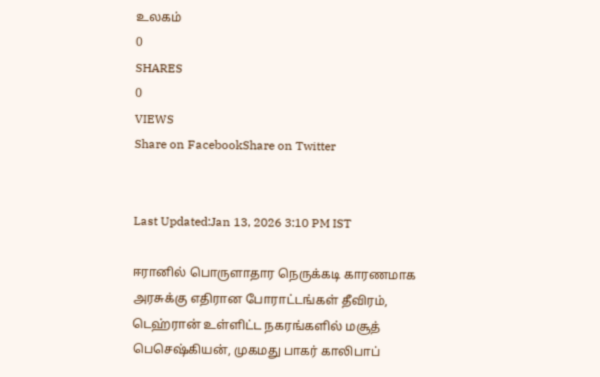உலகம்
0
SHARES
0
VIEWS
Share on FacebookShare on Twitter


Last Updated:Jan 13, 2026 3:10 PM IST

ஈரானில் பொருளாதார நெருக்கடி காரணமாக அரசுக்கு எதிரான போராட்டங்கள் தீவிரம், டெஹ்ரான் உள்ளிட்ட நகரங்களில் மசூத் பெசெஷ்கியன், முகமது பாகர் காலிபாப்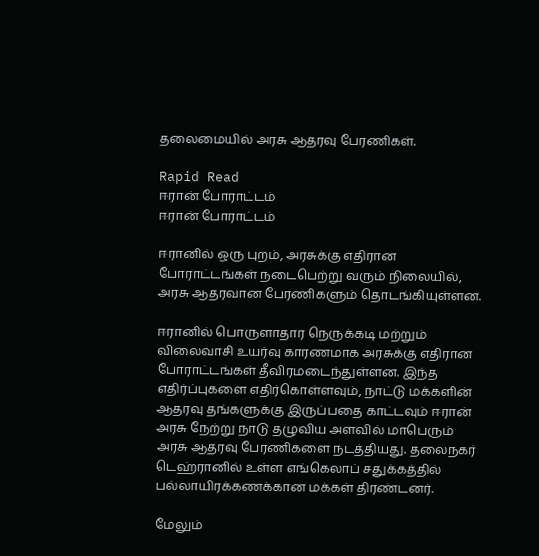தலைமையில் அரசு ஆதரவு பேரணிகள்.

Rapid Read
ஈரான் போராட்டம்
ஈரான் போராட்டம்

ஈரானில் ஒரு புறம், அரசுக்கு எதிரான போராட்டங்கள் நடைபெற்று வரும் நிலையில், அரசு ஆதரவான பேரணிகளும் தொடங்கியுள்ளன.

ஈரானில் பொருளாதார நெருக்கடி மற்றும் விலைவாசி உயர்வு காரணமாக அரசுக்கு எதிரான போராட்டங்கள் தீவிரமடைந்துள்ளன. இந்த எதிர்ப்புகளை எதிர்கொள்ளவும், நாட்டு மக்களின் ஆதரவு தங்களுக்கு இருப்பதை காட்டவும் ஈரான் அரசு நேற்று நாடு தழுவிய அளவில் மாபெரும் அரசு ஆதரவு பேரணிகளை நடத்தியது. தலைநகர் டெஹ்ரானில் உள்ள எங்கெலாப் சதுக்கத்தில் பல்லாயிரக்கணக்கான மக்கள் திரண்டனர்.

மேலும்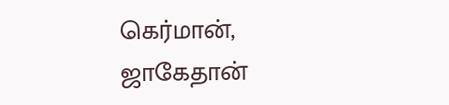கெர்மான், ஜாகேதான்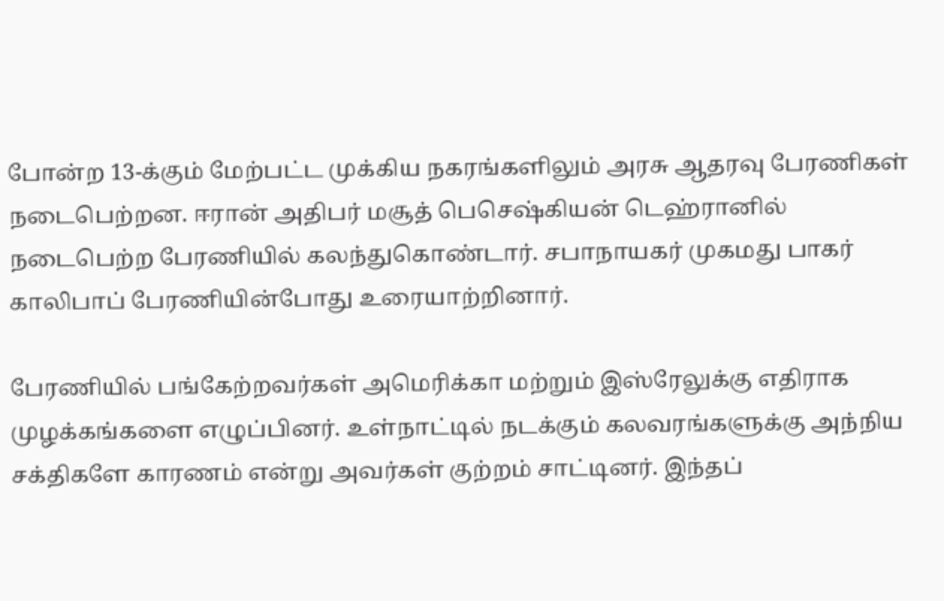போன்ற 13-க்கும் மேற்பட்ட முக்கிய நகரங்களிலும் அரசு ஆதரவு பேரணிகள் நடைபெற்றன. ஈரான் அதிபர் மசூத் பெசெஷ்கியன் டெஹ்ரானில் நடைபெற்ற பேரணியில் கலந்துகொண்டார். சபாநாயகர் முகமது பாகர் காலிபாப் பேரணியின்போது உரையாற்றினார்.

பேரணியில் பங்கேற்றவர்கள் அமெரிக்கா மற்றும் இஸ்ரேலுக்கு எதிராக முழக்கங்களை எழுப்பினர். உள்நாட்டில் நடக்கும் கலவரங்களுக்கு அந்நிய சக்திகளே காரணம் என்று அவர்கள் குற்றம் சாட்டினர். இந்தப்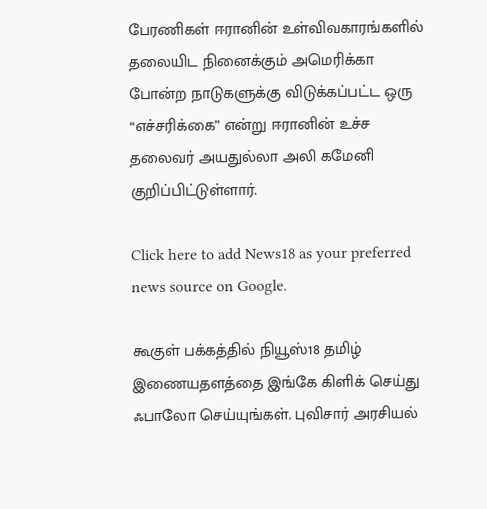பேரணிகள் ஈரானின் உள்விவகாரங்களில் தலையிட நினைக்கும் அமெரிக்கா போன்ற நாடுகளுக்கு விடுக்கப்பட்ட ஒரு “எச்சரிக்கை” என்று ஈரானின் உச்ச தலைவர் அயதுல்லா அலி கமேனி குறிப்பிட்டுள்ளார்.

Click here to add News18 as your preferred news source on Google.

கூகுள் பக்கத்தில் நியூஸ்18 தமிழ் இணையதளத்தை இங்கே கிளிக் செய்து ஃபாலோ செய்யுங்கள். புவிசார் அரசியல்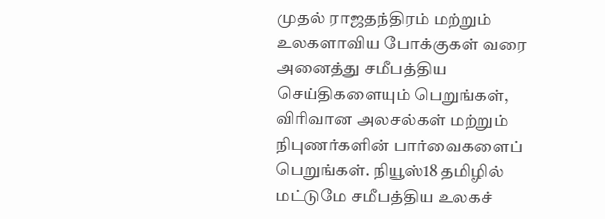முதல் ராஜதந்திரம் மற்றும் உலகளாவிய போக்குகள் வரை அனைத்து சமீபத்திய செய்திகளையும் பெறுங்கள், விரிவான அலசல்கள் மற்றும் நிபுணர்களின் பார்வைகளைப் பெறுங்கள். நியூஸ்18 தமிழில் மட்டுமே சமீபத்திய உலகச்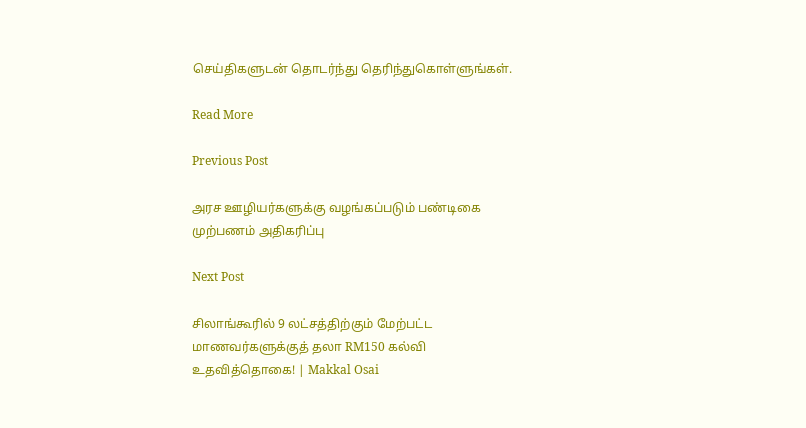செய்திகளுடன் தொடர்ந்து தெரிந்துகொள்ளுங்கள்.

Read More

Previous Post

அரச ஊழியர்களுக்கு வழங்கப்படும் பண்டிகை முற்பணம் அதிகரிப்பு

Next Post

சிலாங்கூரில் 9 லட்சத்திற்கும் மேற்பட்ட மாணவர்களுக்குத் தலா RM150 கல்வி உதவித்தொகை! | Makkal Osai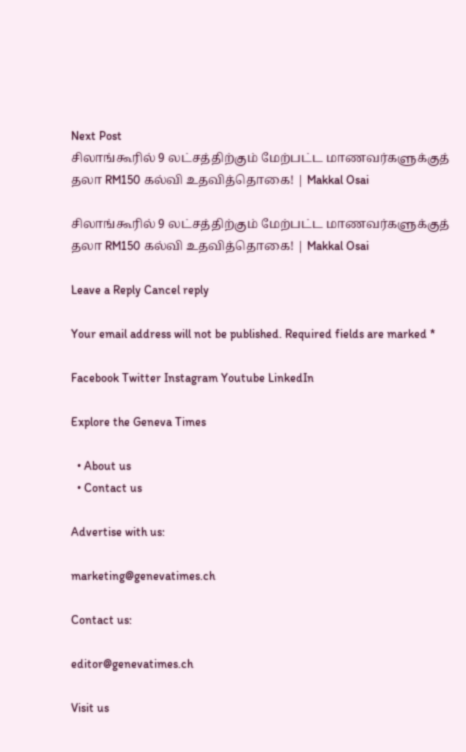Next Post
சிலாங்கூரில் 9 லட்சத்திற்கும் மேற்பட்ட மாணவர்களுக்குத் தலா RM150 கல்வி உதவித்தொகை! | Makkal Osai

சிலாங்கூரில் 9 லட்சத்திற்கும் மேற்பட்ட மாணவர்களுக்குத் தலா RM150 கல்வி உதவித்தொகை! | Makkal Osai

Leave a Reply Cancel reply

Your email address will not be published. Required fields are marked *

Facebook Twitter Instagram Youtube LinkedIn

Explore the Geneva Times

  • About us
  • Contact us

Advertise with us:

marketing@genevatimes.ch

Contact us:

editor@genevatimes.ch

Visit us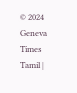© 2024 Geneva Times Tamil |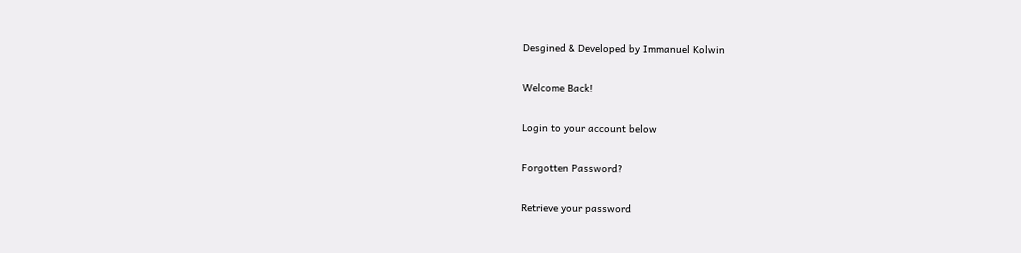Desgined & Developed by Immanuel Kolwin

Welcome Back!

Login to your account below

Forgotten Password?

Retrieve your password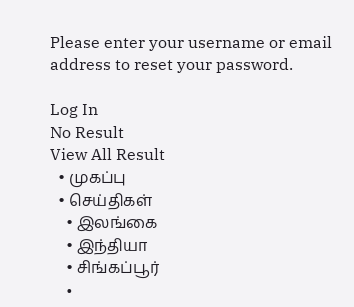Please enter your username or email address to reset your password.

Log In
No Result
View All Result
  • முகப்பு
  • செய்திகள்
    • இலங்கை
    • இந்தியா
    • சிங்கப்பூர்
    •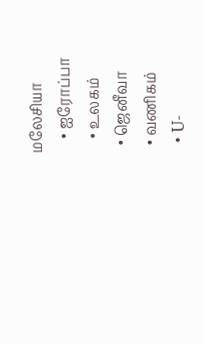மலேசியா
    • ஐரோப்பா
    • உலகம்
  • ஜெனீவா
  • வணிகம்
  • U-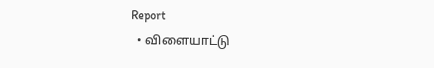Report
  • விளையாட்டு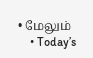• மேலும்
    • Today’s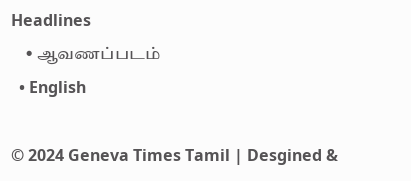Headlines
    • ஆவணப்படம்
  • English

© 2024 Geneva Times Tamil | Desgined &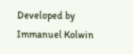Developed by Immanuel Kolwin